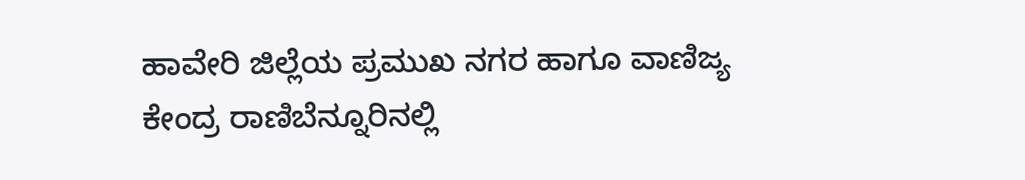ಹಾವೇರಿ ಜಿಲ್ಲೆಯ ಪ್ರಮುಖ ನಗರ ಹಾಗೂ ವಾಣಿಜ್ಯ ಕೇಂದ್ರ ರಾಣಿಬೆನ್ನೂರಿನಲ್ಲಿ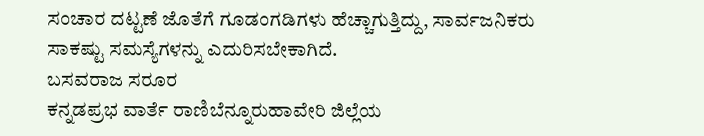ಸಂಚಾರ ದಟ್ಟಣೆ ಜೊತೆಗೆ ಗೂಡಂಗಡಿಗಳು ಹೆಚ್ಚಾಗುತ್ತಿದ್ದು, ಸಾರ್ವಜನಿಕರು ಸಾಕಷ್ಟು ಸಮಸ್ಯೆಗಳನ್ನು ಎದುರಿಸಬೇಕಾಗಿದೆ.
ಬಸವರಾಜ ಸರೂರ
ಕನ್ನಡಪ್ರಭ ವಾರ್ತೆ ರಾಣಿಬೆನ್ನೂರುಹಾವೇರಿ ಜಿಲ್ಲೆಯ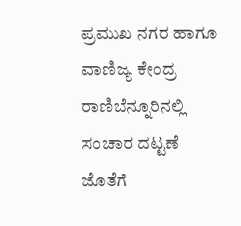ಪ್ರಮುಖ ನಗರ ಹಾಗೂ ವಾಣಿಜ್ಯ ಕೇಂದ್ರ ರಾಣಿಬೆನ್ನೂರಿನಲ್ಲಿ ಸಂಚಾರ ದಟ್ಟಣೆ ಜೊತೆಗೆ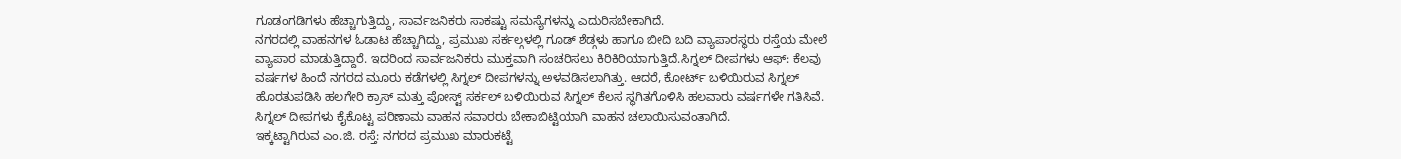ಗೂಡಂಗಡಿಗಳು ಹೆಚ್ಚಾಗುತ್ತಿದ್ದು, ಸಾರ್ವಜನಿಕರು ಸಾಕಷ್ಟು ಸಮಸ್ಯೆಗಳನ್ನು ಎದುರಿಸಬೇಕಾಗಿದೆ.
ನಗರದಲ್ಲಿ ವಾಹನಗಳ ಓಡಾಟ ಹೆಚ್ಚಾಗಿದ್ದು, ಪ್ರಮುಖ ಸರ್ಕಲ್ಗಳಲ್ಲಿ ಗೂಡ್ ಶೆಡ್ಗಳು ಹಾಗೂ ಬೀದಿ ಬದಿ ವ್ಯಾಪಾರಸ್ಥರು ರಸ್ತೆಯ ಮೇಲೆ ವ್ಯಾಪಾರ ಮಾಡುತ್ತಿದ್ದಾರೆ. ಇದರಿಂದ ಸಾರ್ವಜನಿಕರು ಮುಕ್ತವಾಗಿ ಸಂಚರಿಸಲು ಕಿರಿಕಿರಿಯಾಗುತ್ತಿದೆ.ಸಿಗ್ನಲ್ ದೀಪಗಳು ಆಫ್: ಕೆಲವು ವರ್ಷಗಳ ಹಿಂದೆ ನಗರದ ಮೂರು ಕಡೆಗಳಲ್ಲಿ ಸಿಗ್ನಲ್ ದೀಪಗಳನ್ನು ಅಳವಡಿಸಲಾಗಿತ್ತು. ಆದರೆ, ಕೋರ್ಟ್ ಬಳಿಯಿರುವ ಸಿಗ್ನಲ್ ಹೊರತುಪಡಿಸಿ ಹಲಗೇರಿ ಕ್ರಾಸ್ ಮತ್ತು ಪೋಸ್ಟ್ ಸರ್ಕಲ್ ಬಳಿಯಿರುವ ಸಿಗ್ನಲ್ ಕೆಲಸ ಸ್ಥಗಿತಗೊಳಿಸಿ ಹಲವಾರು ವರ್ಷಗಳೇ ಗತಿಸಿವೆ. ಸಿಗ್ನಲ್ ದೀಪಗಳು ಕೈಕೊಟ್ಟ ಪರಿಣಾಮ ವಾಹನ ಸವಾರರು ಬೇಕಾಬಿಟ್ಟಿಯಾಗಿ ವಾಹನ ಚಲಾಯಿಸುವಂತಾಗಿದೆ.
ಇಕ್ಕಟ್ಟಾಗಿರುವ ಎಂ.ಜಿ. ರಸ್ತೆ: ನಗರದ ಪ್ರಮುಖ ಮಾರುಕಟ್ಟೆ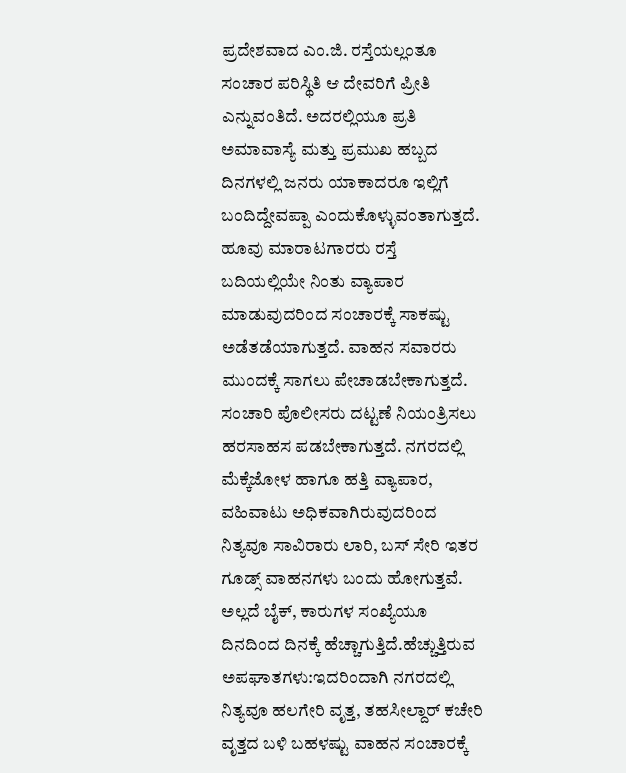ಪ್ರದೇಶವಾದ ಎಂ.ಜಿ. ರಸ್ತೆಯಲ್ಲಂತೂ ಸಂಚಾರ ಪರಿಸ್ಥಿತಿ ಆ ದೇವರಿಗೆ ಪ್ರೀತಿ ಎನ್ನುವಂತಿದೆ. ಅದರಲ್ಲಿಯೂ ಪ್ರತಿ ಅಮಾವಾಸ್ಯೆ ಮತ್ತು ಪ್ರಮುಖ ಹಬ್ಬದ ದಿನಗಳಲ್ಲಿ ಜನರು ಯಾಕಾದರೂ ಇಲ್ಲಿಗೆ ಬಂದಿದ್ದೇವಪ್ಪಾ ಎಂದುಕೊಳ್ಳುವಂತಾಗುತ್ತದೆ. ಹೂವು ಮಾರಾಟಗಾರರು ರಸ್ತೆ ಬದಿಯಲ್ಲಿಯೇ ನಿಂತು ವ್ಯಾಪಾರ ಮಾಡುವುದರಿಂದ ಸಂಚಾರಕ್ಕೆ ಸಾಕಷ್ಟು ಅಡೆತಡೆಯಾಗುತ್ತದೆ. ವಾಹನ ಸವಾರರು ಮುಂದಕ್ಕೆ ಸಾಗಲು ಪೇಚಾಡಬೇಕಾಗುತ್ತದೆ. ಸಂಚಾರಿ ಪೊಲೀಸರು ದಟ್ಟಣೆ ನಿಯಂತ್ರಿಸಲು ಹರಸಾಹಸ ಪಡಬೇಕಾಗುತ್ತದೆ. ನಗರದಲ್ಲಿ ಮೆಕ್ಕೆಜೋಳ ಹಾಗೂ ಹತ್ತಿ ವ್ಯಾಪಾರ, ವಹಿವಾಟು ಅಧಿಕವಾಗಿರುವುದರಿಂದ ನಿತ್ಯವೂ ಸಾವಿರಾರು ಲಾರಿ, ಬಸ್ ಸೇರಿ ಇತರ ಗೂಡ್ಸ್ ವಾಹನಗಳು ಬಂದು ಹೋಗುತ್ತವೆ. ಅಲ್ಲದೆ ಬೈಕ್, ಕಾರುಗಳ ಸಂಖ್ಯೆಯೂ ದಿನದಿಂದ ದಿನಕ್ಕೆ ಹೆಚ್ಚಾಗುತ್ತಿದೆ.ಹೆಚ್ಚುತ್ತಿರುವ ಅಪಘಾತಗಳು:ಇದರಿಂದಾಗಿ ನಗರದಲ್ಲಿ ನಿತ್ಯವೂ ಹಲಗೇರಿ ವೃತ್ತ, ತಹಸೀಲ್ದಾರ್ ಕಚೇರಿ ವೃತ್ತದ ಬಳಿ ಬಹಳಷ್ಟು ವಾಹನ ಸಂಚಾರಕ್ಕೆ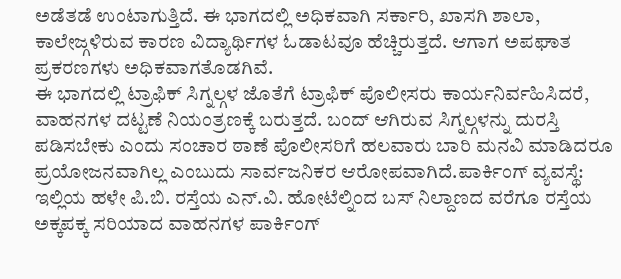ಅಡೆತಡೆ ಉಂಟಾಗುತ್ತಿದೆ. ಈ ಭಾಗದಲ್ಲಿ ಅಧಿಕವಾಗಿ ಸರ್ಕಾರಿ, ಖಾಸಗಿ ಶಾಲಾ, ಕಾಲೇಜ್ಗಳಿರುವ ಕಾರಣ ವಿದ್ಯಾರ್ಥಿಗಳ ಓಡಾಟವೂ ಹೆಚ್ಚಿರುತ್ತದೆ. ಆಗಾಗ ಅಪಘಾತ ಪ್ರಕರಣಗಳು ಅಧಿಕವಾಗತೊಡಗಿವೆ.
ಈ ಭಾಗದಲ್ಲಿ ಟ್ರಾಫಿಕ್ ಸಿಗ್ನಲ್ಗಳ ಜೊತೆಗೆ ಟ್ರಾಫಿಕ್ ಪೊಲೀಸರು ಕಾರ್ಯನಿರ್ವಹಿಸಿದರೆ, ವಾಹನಗಳ ದಟ್ಟಣೆ ನಿಯಂತ್ರಣಕ್ಕೆ ಬರುತ್ತದೆ. ಬಂದ್ ಆಗಿರುವ ಸಿಗ್ನಲ್ಗಳನ್ನು ದುರಸ್ತಿ ಪಡಿಸಬೇಕು ಎಂದು ಸಂಚಾರ ಠಾಣೆ ಪೊಲೀಸರಿಗೆ ಹಲವಾರು ಬಾರಿ ಮನವಿ ಮಾಡಿದರೂ ಪ್ರಯೋಜನವಾಗಿಲ್ಲ ಎಂಬುದು ಸಾರ್ವಜನಿಕರ ಆರೋಪವಾಗಿದೆ.ಪಾರ್ಕಿಂಗ್ ವ್ಯವಸ್ಥೆ: ಇಲ್ಲಿಯ ಹಳೇ ಪಿ.ಬಿ. ರಸ್ತೆಯ ಎನ್.ವಿ. ಹೋಟೆಲ್ನಿಂದ ಬಸ್ ನಿಲ್ದಾಣದ ವರೆಗೂ ರಸ್ತೆಯ ಅಕ್ಕಪಕ್ಕ ಸರಿಯಾದ ವಾಹನಗಳ ಪಾರ್ಕಿಂಗ್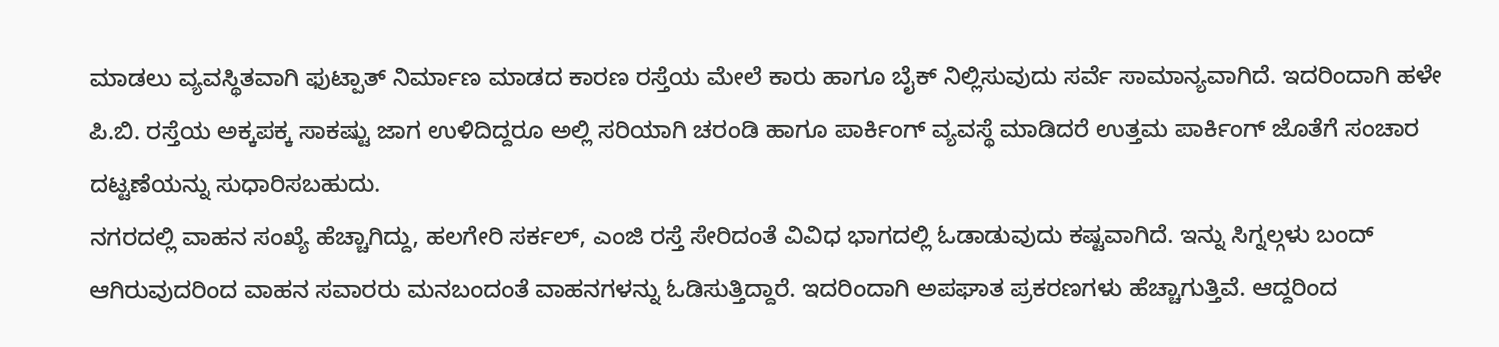ಮಾಡಲು ವ್ಯವಸ್ಥಿತವಾಗಿ ಫುಟ್ಪಾತ್ ನಿರ್ಮಾಣ ಮಾಡದ ಕಾರಣ ರಸ್ತೆಯ ಮೇಲೆ ಕಾರು ಹಾಗೂ ಬೈಕ್ ನಿಲ್ಲಿಸುವುದು ಸರ್ವೆ ಸಾಮಾನ್ಯವಾಗಿದೆ. ಇದರಿಂದಾಗಿ ಹಳೇ ಪಿ.ಬಿ. ರಸ್ತೆಯ ಅಕ್ಕಪಕ್ಕ ಸಾಕಷ್ಟು ಜಾಗ ಉಳಿದಿದ್ದರೂ ಅಲ್ಲಿ ಸರಿಯಾಗಿ ಚರಂಡಿ ಹಾಗೂ ಪಾರ್ಕಿಂಗ್ ವ್ಯವಸ್ಥೆ ಮಾಡಿದರೆ ಉತ್ತಮ ಪಾರ್ಕಿಂಗ್ ಜೊತೆಗೆ ಸಂಚಾರ ದಟ್ಟಣೆಯನ್ನು ಸುಧಾರಿಸಬಹುದು.
ನಗರದಲ್ಲಿ ವಾಹನ ಸಂಖ್ಯೆ ಹೆಚ್ಚಾಗಿದ್ದು, ಹಲಗೇರಿ ಸರ್ಕಲ್, ಎಂಜಿ ರಸ್ತೆ ಸೇರಿದಂತೆ ವಿವಿಧ ಭಾಗದಲ್ಲಿ ಓಡಾಡುವುದು ಕಷ್ಟವಾಗಿದೆ. ಇನ್ನು ಸಿಗ್ನಲ್ಗಳು ಬಂದ್ ಆಗಿರುವುದರಿಂದ ವಾಹನ ಸವಾರರು ಮನಬಂದಂತೆ ವಾಹನಗಳನ್ನು ಓಡಿಸುತ್ತಿದ್ದಾರೆ. ಇದರಿಂದಾಗಿ ಅಪಘಾತ ಪ್ರಕರಣಗಳು ಹೆಚ್ಚಾಗುತ್ತಿವೆ. ಆದ್ದರಿಂದ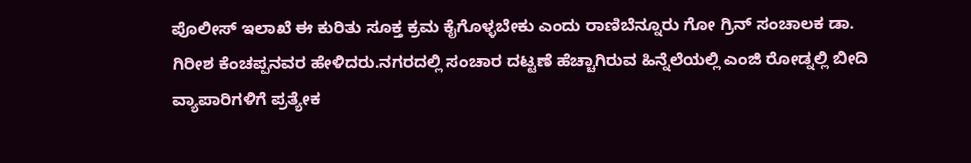ಪೊಲೀಸ್ ಇಲಾಖೆ ಈ ಕುರಿತು ಸೂಕ್ತ ಕ್ರಮ ಕೈಗೊಳ್ಳಬೇಕು ಎಂದು ರಾಣಿಬೆನ್ನೂರು ಗೋ ಗ್ರಿನ್ ಸಂಚಾಲಕ ಡಾ. ಗಿರೀಶ ಕೆಂಚಪ್ಪನವರ ಹೇಳಿದರು.ನಗರದಲ್ಲಿ ಸಂಚಾರ ದಟ್ಟಣೆ ಹೆಚ್ಚಾಗಿರುವ ಹಿನ್ನೆಲೆಯಲ್ಲಿ ಎಂಜಿ ರೋಡ್ನಲ್ಲಿ ಬೀದಿ ವ್ಯಾಪಾರಿಗಳಿಗೆ ಪ್ರತ್ಯೇಕ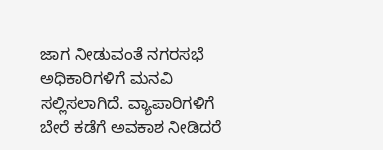ಜಾಗ ನೀಡುವಂತೆ ನಗರಸಭೆ ಅಧಿಕಾರಿಗಳಿಗೆ ಮನವಿ ಸಲ್ಲಿಸಲಾಗಿದೆ. ವ್ಯಾಪಾರಿಗಳಿಗೆ ಬೇರೆ ಕಡೆಗೆ ಅವಕಾಶ ನೀಡಿದರೆ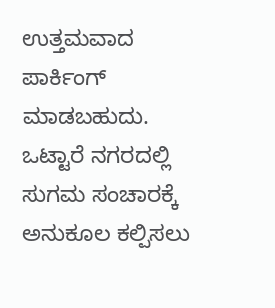ಉತ್ತಮವಾದ ಪಾರ್ಕಿಂಗ್ ಮಾಡಬಹುದು. ಒಟ್ಟಾರೆ ನಗರದಲ್ಲಿ ಸುಗಮ ಸಂಚಾರಕ್ಕೆ ಅನುಕೂಲ ಕಲ್ಪಿಸಲು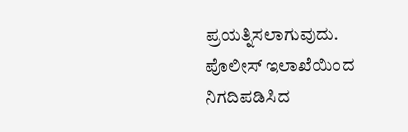ಪ್ರಯತ್ನಿಸಲಾಗುವುದು. ಪೊಲೀಸ್ ಇಲಾಖೆಯಿಂದ ನಿಗದಿಪಡಿಸಿದ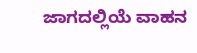ಜಾಗದಲ್ಲಿಯೆ ವಾಹನ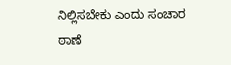ನಿಲ್ಲಿಸಬೇಕು ಎಂದು ಸಂಚಾರ ಠಾಣೆ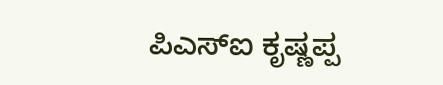ಪಿಎಸ್ಐ ಕೃಷ್ಣಪ್ಪ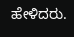ಹೇಳಿದರು.